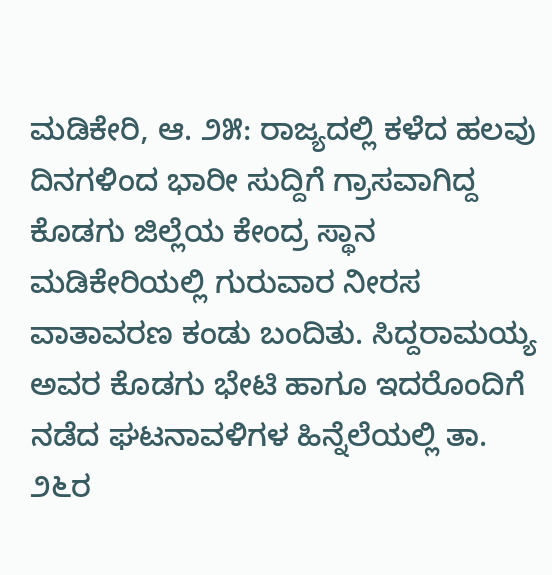ಮಡಿಕೇರಿ, ಆ. ೨೫: ರಾಜ್ಯದಲ್ಲಿ ಕಳೆದ ಹಲವು ದಿನಗಳಿಂದ ಭಾರೀ ಸುದ್ದಿಗೆ ಗ್ರಾಸವಾಗಿದ್ದ ಕೊಡಗು ಜಿಲ್ಲೆಯ ಕೇಂದ್ರ ಸ್ಥಾನ ಮಡಿಕೇರಿಯಲ್ಲಿ ಗುರುವಾರ ನೀರಸ ವಾತಾವರಣ ಕಂಡು ಬಂದಿತು. ಸಿದ್ದರಾಮಯ್ಯ ಅವರ ಕೊಡಗು ಭೇಟಿ ಹಾಗೂ ಇದರೊಂದಿಗೆ ನಡೆದ ಘಟನಾವಳಿಗಳ ಹಿನ್ನೆಲೆಯಲ್ಲಿ ತಾ. ೨೬ರ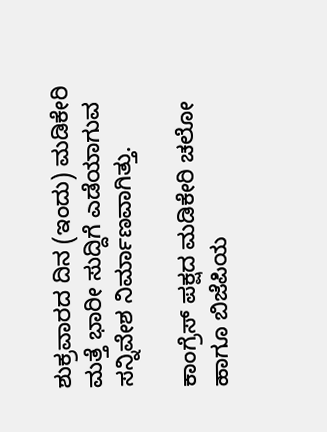ಶುಕ್ರವಾರದ ದಿನ (ಇಂದು) ಮಡಿಕೇರಿ ಮತ್ತೆ ಭಾರೀ ಸುದ್ದಿಗೆ ಎಡೆಯಾಗುವ ಸನ್ನಿವೇಶ ನಿರ್ಮಾಣವಾಗಿತ್ತು.

ಕಾಂಗ್ರೆಸ್ ಪಕ್ಷದ ಮಡಿಕೇರಿ ಚಲೋ ಹಾಗೂ ಬಿಜೆಪಿಯ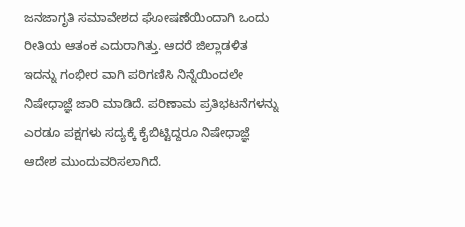ಜನಜಾಗೃತಿ ಸಮಾವೇಶದ ಘೋಷಣೆಯಿಂದಾಗಿ ಒಂದು ರೀತಿಯ ಆತಂಕ ಎದುರಾಗಿತ್ತು. ಆದರೆ ಜಿಲ್ಲಾಡಳಿತ ಇದನ್ನು ಗಂಭೀರ ವಾಗಿ ಪರಿಗಣಿಸಿ ನಿನ್ನೆಯಿಂದಲೇ ನಿಷೇಧಾಜ್ಞೆ ಜಾರಿ ಮಾಡಿದೆ. ಪರಿಣಾಮ ಪ್ರತಿಭಟನೆಗಳನ್ನು ಎರಡೂ ಪಕ್ಷಗಳು ಸದ್ಯಕ್ಕೆ ಕೈಬಿಟ್ಟಿದ್ದರೂ ನಿಷೇಧಾಜ್ಞೆ ಆದೇಶ ಮುಂದುವರಿಸಲಾಗಿದೆ.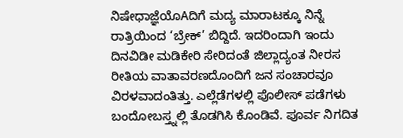ನಿಷೇಧಾಜ್ಞೆಯೊAದಿಗೆ ಮದ್ಯ ಮಾರಾಟಕ್ಕೂ ನಿನ್ನೆ ರಾತ್ರಿಯಿಂದ ‘ಬ್ರೇಕ್’ ಬಿದ್ದಿದೆ. ಇದರಿಂದಾಗಿ ಇಂದು ದಿನವಿಡೀ ಮಡಿಕೇರಿ ಸೇರಿದಂತೆ ಜಿಲ್ಲಾದ್ಯಂತ ನೀರಸ ರೀತಿಯ ವಾತಾವರಣದೊಂದಿಗೆ ಜನ ಸಂಚಾರವೂ ವಿರಳವಾದಂತಿತ್ತು. ಎಲ್ಲೆಡೆಗಳಲ್ಲಿ ಪೊಲೀಸ್ ಪಡೆಗಳು ಬಂದೋಬಸ್ತ್ನಲ್ಲಿ ತೊಡಗಿಸಿ ಕೊಂಡಿವೆ. ಪೂರ್ವ ನಿಗದಿತ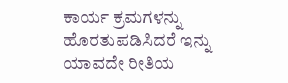ಕಾರ್ಯ ಕ್ರಮಗಳನ್ನು ಹೊರತುಪಡಿಸಿದರೆ ಇನ್ನು ಯಾವದೇ ರೀತಿಯ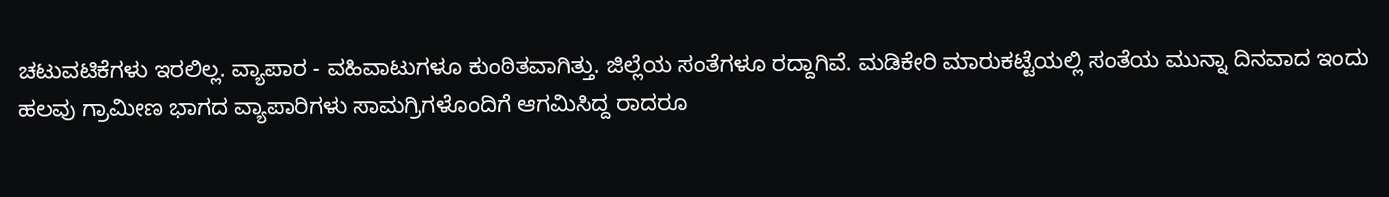ಚಟುವಟಿಕೆಗಳು ಇರಲಿಲ್ಲ. ವ್ಯಾಪಾರ - ವಹಿವಾಟುಗಳೂ ಕುಂಠಿತವಾಗಿತ್ತು. ಜಿಲ್ಲೆಯ ಸಂತೆಗಳೂ ರದ್ದಾಗಿವೆ. ಮಡಿಕೇರಿ ಮಾರುಕಟ್ಟೆಯಲ್ಲಿ ಸಂತೆಯ ಮುನ್ನಾ ದಿನವಾದ ಇಂದು ಹಲವು ಗ್ರಾಮೀಣ ಭಾಗದ ವ್ಯಾಪಾರಿಗಳು ಸಾಮಗ್ರಿಗಳೊಂದಿಗೆ ಆಗಮಿಸಿದ್ದ ರಾದರೂ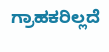ಗ್ರಾಹಕರಿಲ್ಲದೆ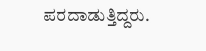ಪರದಾಡುತ್ತಿದ್ದರು.